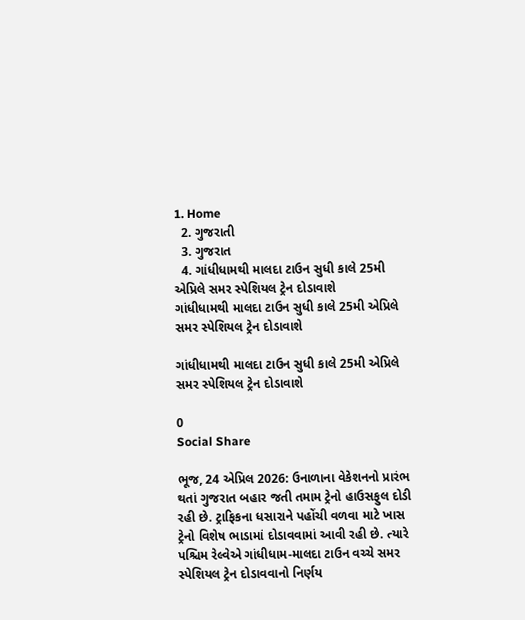1. Home
  2. ગુજરાતી
  3. ગુજરાત
  4. ગાંધીધામથી માલદા ટાઉન સુધી કાલે 25મી એપ્રિલે સમર સ્પેશિયલ ટ્રેન દોડાવાશે
ગાંધીધામથી માલદા ટાઉન સુધી કાલે 25મી એપ્રિલે સમર સ્પેશિયલ ટ્રેન દોડાવાશે

ગાંધીધામથી માલદા ટાઉન સુધી કાલે 25મી એપ્રિલે સમર સ્પેશિયલ ટ્રેન દોડાવાશે

0
Social Share

ભૂજ, 24 એપ્રિલ 2026: ઉનાળાના વેકેશનનો પ્રારંભ થતાં ગુજરાત બહાર જતી તમામ ટ્રેનો હાઉસફુલ દોડી રહી છે. ટ્રાફિકના ધસારાને પહોંચી વળવા માટે ખાસ ટ્રેનો વિશેષ ભાડામાં દોડાવવામાં આવી રહી છે. ત્યારે પશ્ચિમ રેલ્વેએ ગાંધીધામ-માલદા ટાઉન વચ્ચે સમર સ્પેશિયલ ટ્રેન દોડાવવાનો નિર્ણય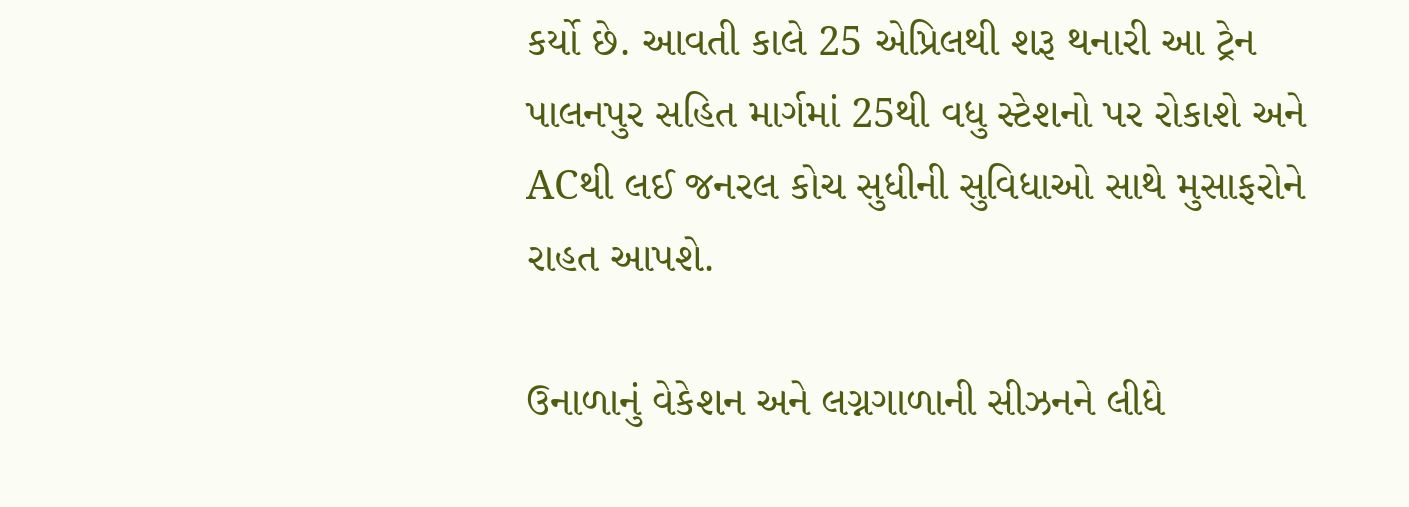કર્યો છે. આવતી કાલે 25 એપ્રિલથી શરૂ થનારી આ ટ્રેન પાલનપુર સહિત માર્ગમાં 25થી વધુ સ્ટેશનો પર રોકાશે અને ACથી લઈ જનરલ કોચ સુધીની સુવિધાઓ સાથે મુસાફરોને રાહત આપશે.

ઉનાળાનું વેકેશન અને લગ્નગાળાની સીઝનને લીધે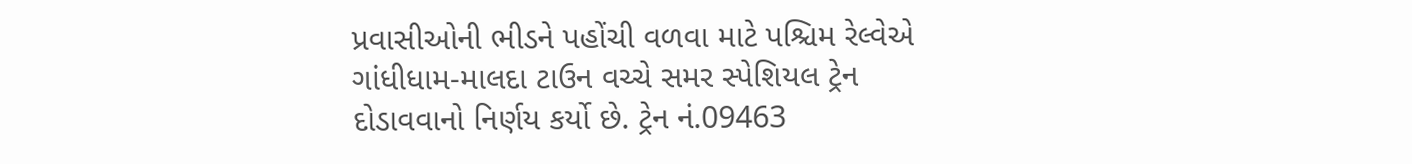પ્રવાસીઓની ભીડને પહોંચી વળવા માટે પશ્ચિમ રેલ્વેએ ગાંધીધામ-માલદા ટાઉન વચ્ચે સમર સ્પેશિયલ ટ્રેન દોડાવવાનો નિર્ણય કર્યો છે. ટ્રેન નં.09463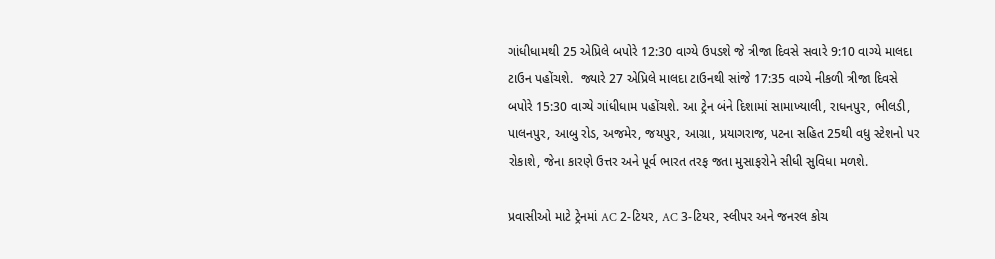ગાંધીધામથી 25 એપ્રિલે બપોરે 12:30 વાગ્યે ઉપડશે જે ત્રીજા દિવસે સવારે 9:10 વાગ્યે માલદા ટાઉન પહોંચશે.  જ્યારે 27 એપ્રિલે માલદા ટાઉનથી સાંજે 17:35 વાગ્યે નીકળી ત્રીજા દિવસે બપોરે 15:30 વાગ્યે ગાંધીધામ પહોંચશે. આ ટ્રેન બંને દિશામાં સામાખ્યાલી, રાધનપુર, ભીલડી, પાલનપુર, આબુ રોડ, અજમેર, જયપુર, આગ્રા, પ્રયાગરાજ, પટના સહિત 25થી વધુ સ્ટેશનો પર રોકાશે, જેના કારણે ઉત્તર અને પૂર્વ ભારત તરફ જતા મુસાફરોને સીધી સુવિધા મળશે.

પ્રવાસીઓ માટે ટ્રેનમાં AC 2-ટિયર, AC 3-ટિયર, સ્લીપર અને જનરલ કોચ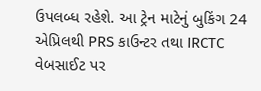ઉપલબ્ધ રહેશે. આ ટ્રેન માટેનું બુકિંગ 24 એપ્રિલથી PRS કાઉન્ટર તથા IRCTC વેબસાઈટ પર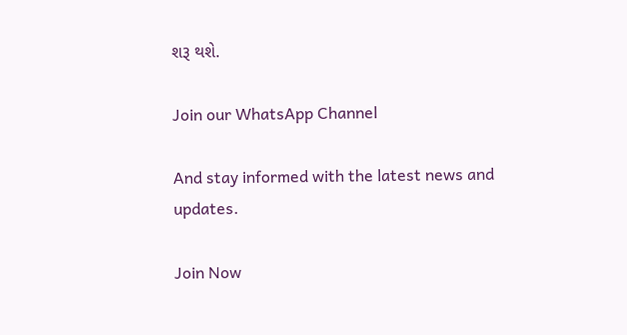શરૂ થશે.

Join our WhatsApp Channel

And stay informed with the latest news and updates.

Join Now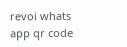revoi whats app qr code